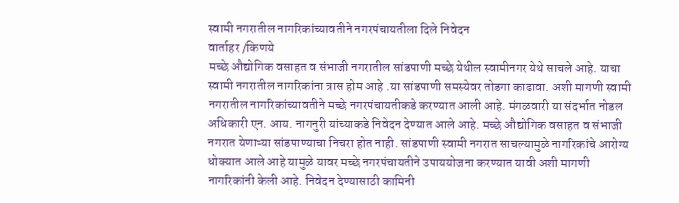स्वामी नगरातील नागरिकांच्यावतीने नगरपंचायतीला दिले निवेदन
वार्ताहर /किणये
मच्छे औद्योगिक वसाहत व संभाजी नगरातील सांडपाणी मच्छे येथील स्वामीनगर येथे साचले आहे. याचा स्वामी नगरातील नागरिकांना त्रास होम आहे .या सांडपाणी समस्येवर तोडगा काढावा. अशी मागणी स्वामी नगरातील नागरिकांच्यावतीने मच्छे नगरपंचायतीकडे करण्यात आली आहे. मंगळवारी या संदर्भात नोडल अधिकारी एन. आय. नागनुरी यांच्याकडे निवेदन देण्यात आले आहे. मच्छे औद्योगिक वसाहत व संभाजी नगरात येणाऱ्या सांडपाण्याचा निचरा होत नाही. सांडपाणी स्वामी नगरात साचल्यामुळे नागरिकांचे आरोग्य धोक्यात आले आहे यामुळे यावर मच्छे नगरपंचायतीने उपाययोजना करण्यात यावी अशी मागणी नागरिकांनी केली आहे. निवेदन देण्यासाठी कामिनी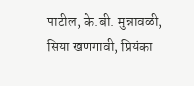पाटील, के.बी. मुन्नावळी, सिया खणगावी, प्रियंका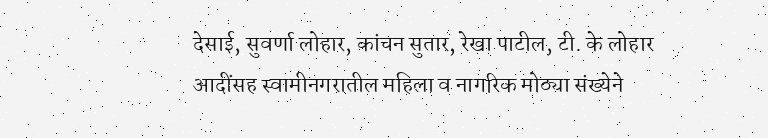देसाई, सुवर्णा लोहार, कांचन सुतार, रेखा पाटील, टी. के लोहार आदींसह स्वामीनगरातील महिला व नागरिक मोठ्या संख्येने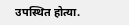उपस्थित होत्या.